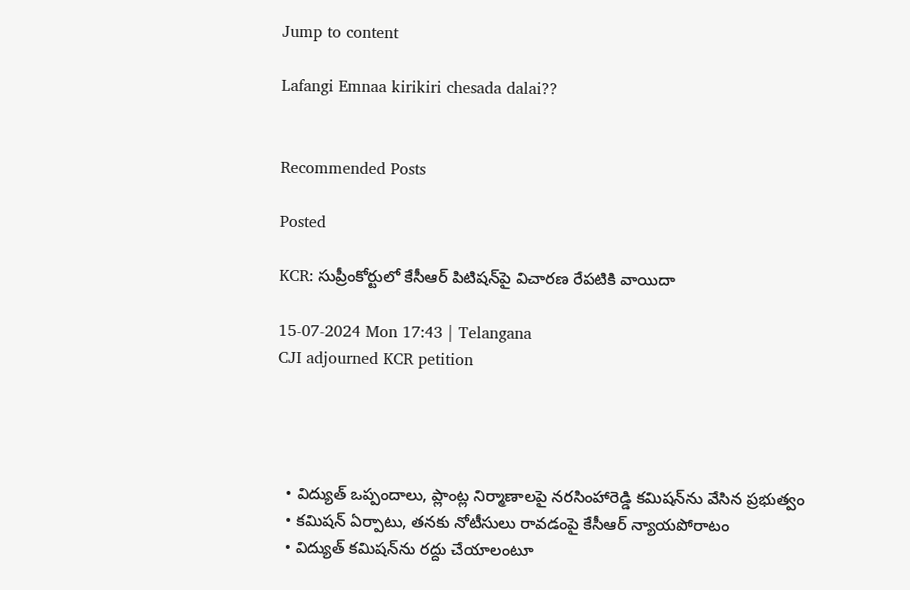Jump to content

Lafangi Emnaa kirikiri chesada dalai??


Recommended Posts

Posted

KCR: సుప్రీంకోర్టులో కేసీఆర్ పిటిషన్‌పై విచారణ రేపటికి వాయిదా

15-07-2024 Mon 17:43 | Telangana
CJI adjourned KCR petition




  • విద్యుత్ ఒప్పందాలు, ప్లాంట్ల నిర్మాణాలపై నరసింహారెడ్డి కమిషన్‌ను వేసిన ప్రభుత్వం
  • కమిషన్ ఏర్పాటు, తనకు నోటీసులు రావడంపై కేసీఆర్ న్యాయపోరాటం
  • విద్యుత్ కమిషన్‌ను రద్దు చేయాలంటూ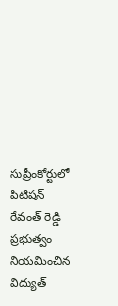సుప్రీంకోర్టులో పిటిషన్
రేవంత్ రెడ్డి ప్రభుత్వం నియమించిన విద్యుత్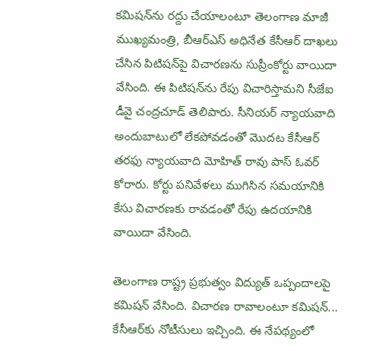కమిషన్‌ను రద్దు చేయాలంటూ తెలంగాణ మాజీ ముఖ్యమంత్రి, బీఆర్ఎస్ అధినేత కేసీఆర్ దాఖలు చేసిన పిటిషన్‌పై విచారణను సుప్రీంకోర్టు వాయిదా వేసింది. ఈ పిటిషన్‌ను రేపు విచారిస్తామని సీజేఐ డీవై చంద్రచూడ్ తెలిపారు. సీనియర్ న్యాయవాది అందుబాటులో లేకపోవడంతో మొదట కేసీఆర్ తరఫు న్యాయవాది మోహిత్ రావు పాస్ ఓవర్ కోరారు. కోర్టు పనివేళలు ముగిసిన సమయానికి కేసు విచారణకు రావడంతో రేపు ఉదయానికి వాయిదా వేసింది.

తెలంగాణ రాష్ట్ర ప్రభుత్వం విద్యుత్ ఒప్పందాలపై కమిషన్ వేసింది. విచారణ రావాలంటూ కమిషన్... కేసీఆర్‌కు నోటీసులు ఇచ్చింది. ఈ నేపథ్యంలో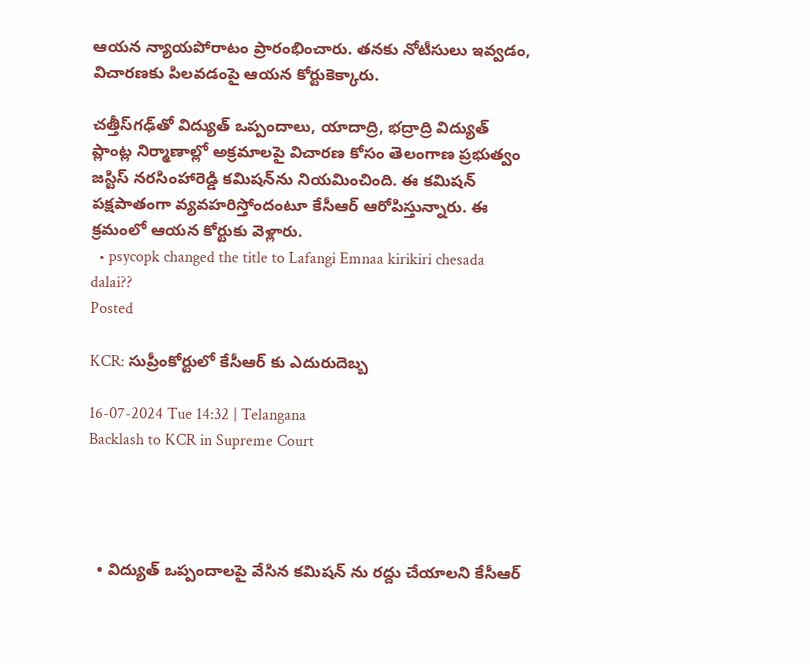ఆయన న్యాయపోరాటం ప్రారంభించారు. తనకు నోటీసులు ఇవ్వడం, విచారణకు పిలవడంపై ఆయన కోర్టుకెక్కారు.

చత్తీస్‌గఢ్‌తో విద్యుత్ ఒప్పందాలు, యాదాద్రి, భద్రాద్రి విద్యుత్ ప్లాంట్ల నిర్మాణాల్లో అక్రమాలపై విచారణ కోసం తెలంగాణ ప్రభుత్వం జస్టిస్ నరసింహారెడ్డి కమిషన్‌ను నియమించింది. ఈ కమిషన్ పక్షపాతంగా వ్యవహరిస్తోందంటూ కేసీఆర్ ఆరోపిస్తున్నారు. ఈ క్రమంలో ఆయన కోర్టుకు వెళ్లారు.
  • psycopk changed the title to Lafangi Emnaa kirikiri chesada dalai??
Posted

KCR: సుప్రీంకోర్టులో కేసీఆర్ కు ఎదురుదెబ్బ

16-07-2024 Tue 14:32 | Telangana
Backlash to KCR in Supreme Court




  • విద్యుత్ ఒప్పందాలపై వేసిన కమిషన్ ను రద్దు చేయాలని కేసీఆర్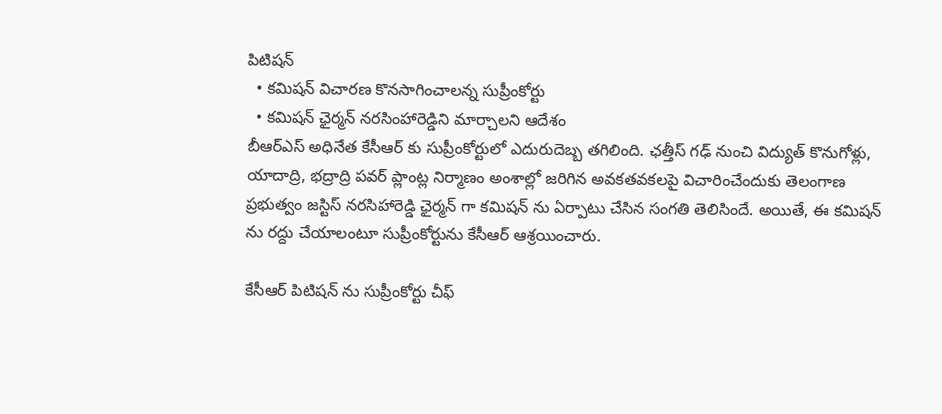పిటిషన్
  • కమిషన్ విచారణ కొనసాగించాలన్న సుప్రీంకోర్టు
  • కమిషన్ ఛైర్మన్ నరసింహారెడ్డిని మార్చాలని ఆదేశం
బీఆర్ఎస్ అధినేత కేసీఆర్ కు సుప్రీంకోర్టులో ఎదురుదెబ్బ తగిలింది. ఛత్తీస్ గఢ్ నుంచి విద్యుత్ కొనుగోళ్లు, యాదాద్రి, భద్రాద్రి పవర్ ప్లాంట్ల నిర్మాణం అంశాల్లో జరిగిన అవకతవకలపై విచారించేందుకు తెలంగాణ ప్రభుత్వం జస్టిస్ నరసిహారెడ్డి ఛైర్మన్ గా కమిషన్ ను ఏర్పాటు చేసిన సంగతి తెలిసిందే. అయితే, ఈ కమిషన్ ను రద్దు చేయాలంటూ సుప్రీంకోర్టును కేసీఆర్ ఆశ్రయించారు.

కేసీఆర్ పిటిషన్ ను సుప్రీంకోర్టు చీఫ్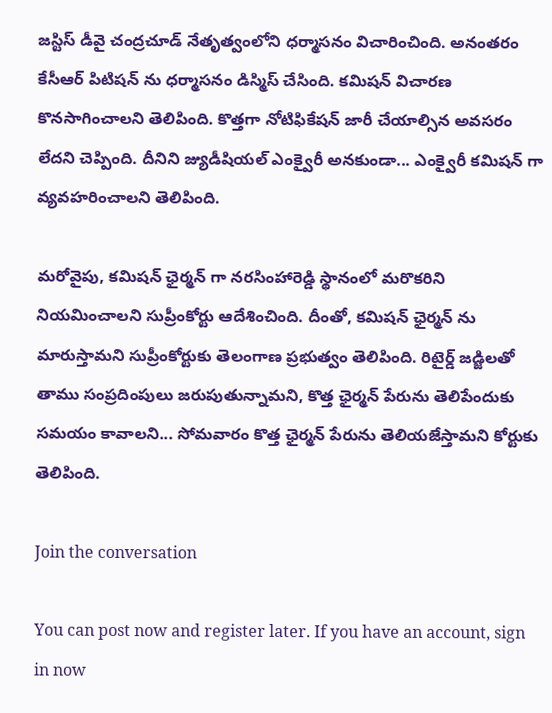జస్టిస్ డీవై చంద్రచూడ్ నేతృత్వంలోని ధర్మాసనం విచారించింది. అనంతరం కేసీఆర్ పిటిషన్ ను ధర్మాసనం డిస్మిస్ చేసింది. కమిషన్ విచారణ కొనసాగించాలని తెలిపింది. కొత్తగా నోటిఫికేషన్ జారీ చేయాల్సిన అవసరం లేదని చెప్పింది. దీనిని జ్యుడీషియల్ ఎంక్వైరీ అనకుండా... ఎంక్వైరీ కమిషన్ గా వ్యవహరించాలని తెలిపింది.

మరోవైపు, కమిషన్ ఛైర్మన్ గా నరసింహారెడ్డి స్థానంలో మరొకరిని నియమించాలని సుప్రీంకోర్టు ఆదేశించింది. దీంతో, కమిషన్ ఛైర్మన్ ను మారుస్తామని సుప్రీంకోర్టుకు తెలంగాణ ప్రభుత్వం తెలిపింది. రిటైర్డ్ జడ్జిలతో తాము సంప్రదింపులు జరుపుతున్నామని, కొత్త ఛైర్మన్ పేరును తెలిపేందుకు సమయం కావాలని... సోమవారం కొత్త ఛైర్మన్ పేరును తెలియజేస్తామని కోర్టుకు తెలిపింది.

Join the conversation

You can post now and register later. If you have an account, sign in now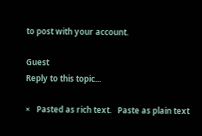to post with your account.

Guest
Reply to this topic...

×   Pasted as rich text.   Paste as plain text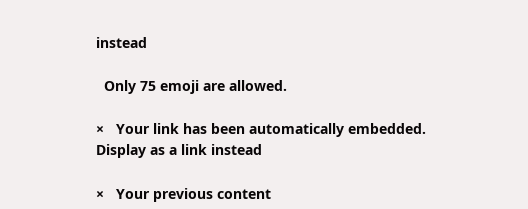instead

  Only 75 emoji are allowed.

×   Your link has been automatically embedded.   Display as a link instead

×   Your previous content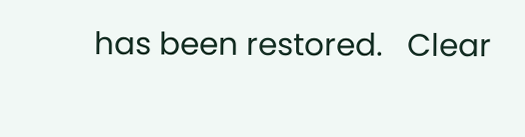has been restored.   Clear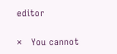editor

×   You cannot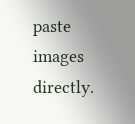paste images directly.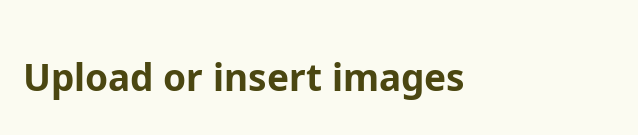Upload or insert images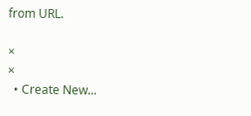from URL.

×
×
  • Create New...